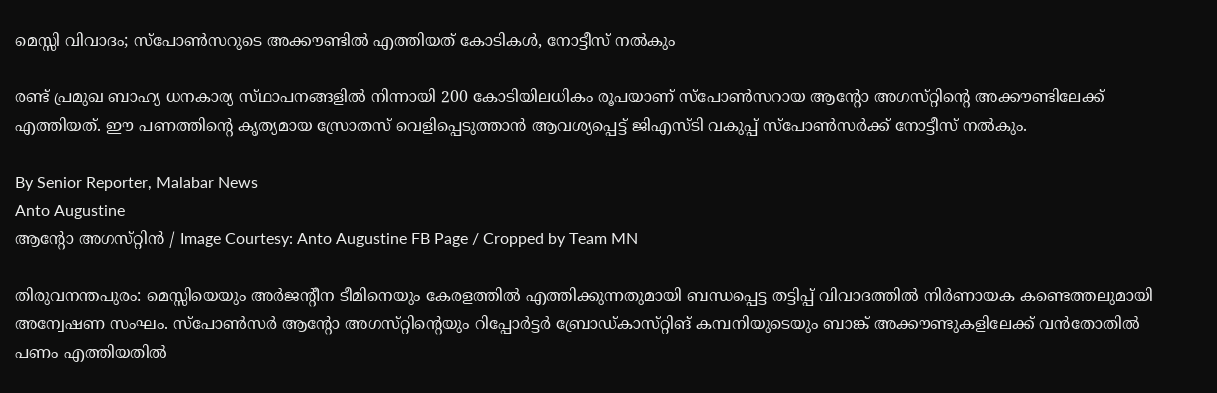മെസ്സി വിവാദം; സ്‌പോൺസറുടെ അക്കൗണ്ടിൽ എത്തിയത് കോടികൾ, നോട്ടീസ് നൽകും

രണ്ട് പ്രമുഖ ബാഹ്യ ധനകാര്യ സ്‌ഥാപനങ്ങളിൽ നിന്നായി 200 കോടിയിലധികം രൂപയാണ് സ്‌പോൺസറായ ആന്റോ അഗസ്‌റ്റിന്റെ അക്കൗണ്ടിലേക്ക് എത്തിയത്. ഈ പണത്തിന്റെ കൃത്യമായ സ്രോതസ് വെളിപ്പെടുത്താൻ ആവശ്യപ്പെട്ട് ജിഎസ്‌ടി വകുപ്പ് സ്‌പോൺസർക്ക് നോട്ടീസ് നൽകും.

By Senior Reporter, Malabar News
Anto Augustine
ആന്റോ അഗസ്‌റ്റിൻ / Image Courtesy: Anto Augustine FB Page / Cropped by Team MN

തിരുവനന്തപുരം: മെസ്സിയെയും അർജന്റീന ടീമിനെയും കേരളത്തിൽ എത്തിക്കുന്നതുമായി ബന്ധപ്പെട്ട തട്ടിപ്പ് വിവാദത്തിൽ നിർണായക കണ്ടെത്തലുമായി അന്വേഷണ സംഘം. സ്‌പോൺസർ ആന്റോ അഗസ്‌റ്റിന്റെയും റിപ്പോർട്ടർ ബ്രോഡ്‌കാസ്‌റ്റിങ്‌ കമ്പനിയുടെയും ബാങ്ക് അക്കൗണ്ടുകളിലേക്ക് വൻതോതിൽ പണം എത്തിയതിൽ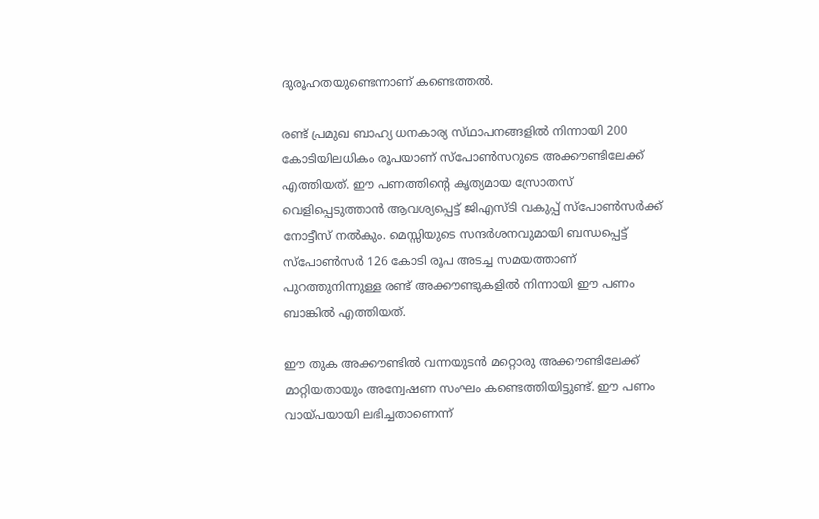ദുരൂഹതയുണ്ടെന്നാണ് കണ്ടെത്തൽ.

രണ്ട് പ്രമുഖ ബാഹ്യ ധനകാര്യ സ്‌ഥാപനങ്ങളിൽ നിന്നായി 200 കോടിയിലധികം രൂപയാണ് സ്‌പോൺസറുടെ അക്കൗണ്ടിലേക്ക് എത്തിയത്. ഈ പണത്തിന്റെ കൃത്യമായ സ്രോതസ് വെളിപ്പെടുത്താൻ ആവശ്യപ്പെട്ട് ജിഎസ്‌ടി വകുപ്പ് സ്‌പോൺസർക്ക് നോട്ടീസ് നൽകും. മെസ്സിയുടെ സന്ദർശനവുമായി ബന്ധപ്പെട്ട് സ്‌പോൺസർ 126 കോടി രൂപ അടച്ച സമയത്താണ് പുറത്തുനിന്നുള്ള രണ്ട് അക്കൗണ്ടുകളിൽ നിന്നായി ഈ പണം ബാങ്കിൽ എത്തിയത്.

ഈ തുക അക്കൗണ്ടിൽ വന്നയുടൻ മറ്റൊരു അക്കൗണ്ടിലേക്ക് മാറ്റിയതായും അന്വേഷണ സംഘം കണ്ടെത്തിയിട്ടുണ്ട്. ഈ പണം വായ്‌പയായി ലഭിച്ചതാണെന്ന്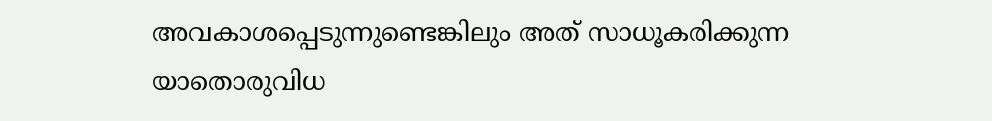അവകാശപ്പെടുന്നുണ്ടെങ്കിലും അത് സാധൂകരിക്കുന്ന യാതൊരുവിധ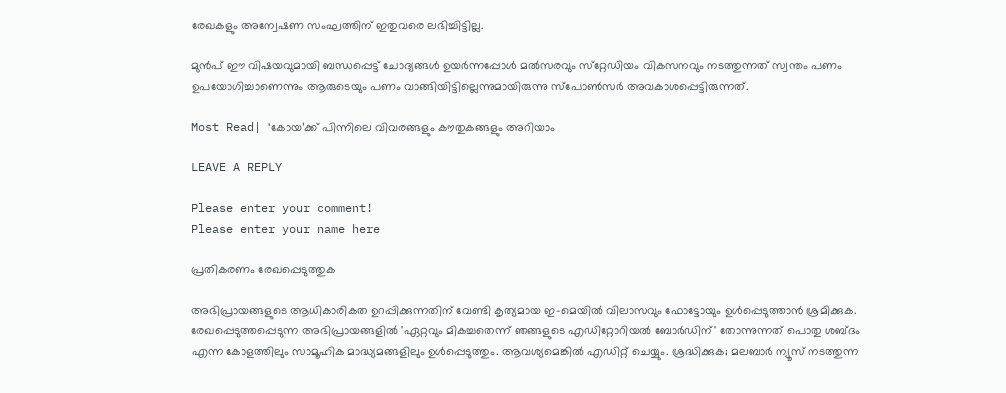രേഖകളും അന്വേഷണ സംഘത്തിന് ഇതുവരെ ലഭിച്ചിട്ടില്ല.

മുൻപ് ഈ വിഷയവുമായി ബന്ധപ്പെട്ട് ചോദ്യങ്ങൾ ഉയർന്നപ്പോൾ മൽസരവും സ്‌റ്റേഡിയം വികസനവും നടത്തുന്നത് സ്വന്തം പണം ഉപയോഗിച്ചാണെന്നും ആരുടെയും പണം വാങ്ങിയിട്ടില്ലെന്നുമായിരുന്നു സ്‌പോൺസർ അവകാശപ്പെട്ടിരുന്നത്.

Most Read| ‘കോയ’ക്ക് പിന്നിലെ വിവരങ്ങളും കൗതുകങ്ങളും അറിയാം

LEAVE A REPLY

Please enter your comment!
Please enter your name here

പ്രതികരണം രേഖപ്പെടുത്തുക

അഭിപ്രായങ്ങളുടെ ആധികാരികത ഉറപ്പിക്കുന്നതിന് വേണ്ടി കൃത്യമായ ഇ-മെയിൽ വിലാസവും ഫോട്ടോയും ഉൾപ്പെടുത്താൻ ശ്രമിക്കുക. രേഖപ്പെടുത്തപ്പെടുന്ന അഭിപ്രായങ്ങളിൽ 'ഏറ്റവും മികച്ചതെന്ന് ഞങ്ങളുടെ എഡിറ്റോറിയൽ ബോർഡിന്' തോന്നുന്നത് പൊതു ശബ്‌ദം എന്ന കോളത്തിലും സാമൂഹിക മാദ്ധ്യമങ്ങളിലും ഉൾപ്പെടുത്തും. ആവശ്യമെങ്കിൽ എഡിറ്റ് ചെയ്യും. ശ്രദ്ധിക്കുക; മലബാർ ന്യൂസ് നടത്തുന്ന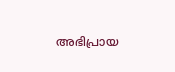അഭിപ്രായ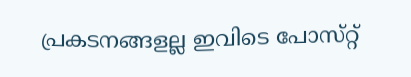പ്രകടനങ്ങളല്ല ഇവിടെ പോസ്‌റ്റ്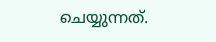ചെയ്യുന്നത്.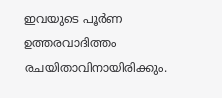ഇവയുടെ പൂർണ ഉത്തരവാദിത്തം രചയിതാവിനായിരിക്കും.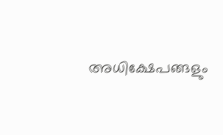അധിക്ഷേപങ്ങളും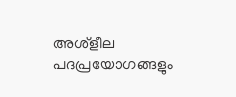അശ്‌ളീല പദപ്രയോഗങ്ങളും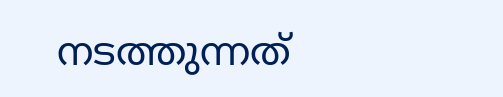നടത്തുന്നത്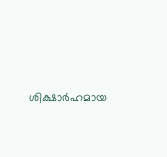ശിക്ഷാർഹമായ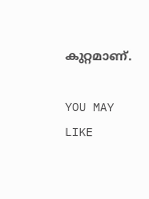കുറ്റമാണ്.

YOU MAY LIKE